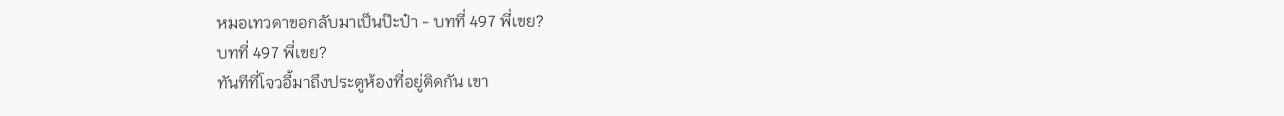หมอเทวดาขอกลับมาเป็นป๊ะป๋า - บทที่ 497 พี่เขย?
บทที่ 497 พี่เขย?
ทันทีที่โจวอี้มาถึงประตูห้องที่อยู่ติดกัน เขา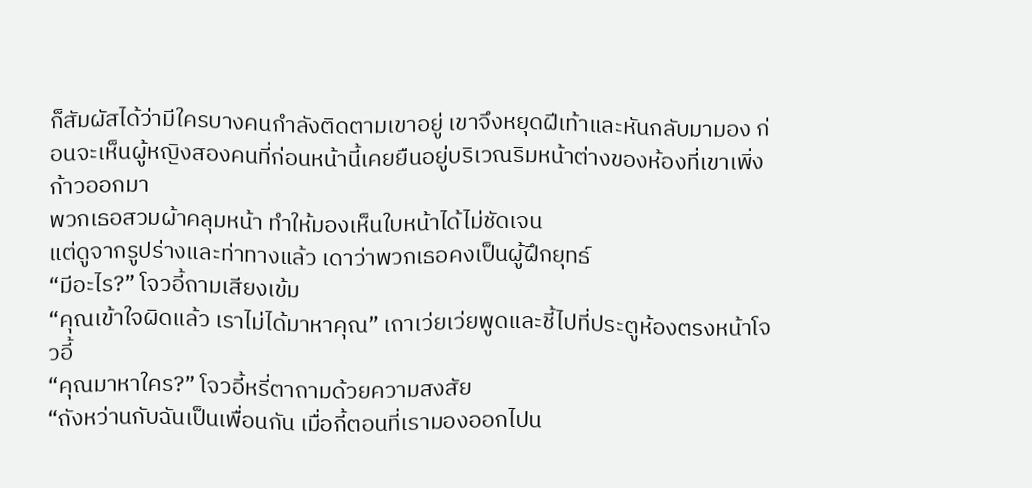ก็สัมผัสได้ว่ามีใครบางคนกำลังติดตามเขาอยู่ เขาจึงหยุดฝีเท้าและหันกลับมามอง ก่อนจะเห็นผู้หญิงสองคนที่ก่อนหน้านี้เคยยืนอยู่บริเวณริมหน้าต่างของห้องที่เขาเพิ่งก้าวออกมา
พวกเธอสวมผ้าคลุมหน้า ทำให้มองเห็นใบหน้าได้ไม่ชัดเจน
แต่ดูจากรูปร่างและท่าทางแล้ว เดาว่าพวกเธอคงเป็นผู้ฝึกยุทธ์
“มีอะไร?” โจวอี้ถามเสียงเข้ม
“คุณเข้าใจผิดแล้ว เราไม่ได้มาหาคุณ” เถาเว่ยเว่ยพูดและชี้ไปที่ประตูห้องตรงหน้าโจวอี้
“คุณมาหาใคร?” โจวอี้หรี่ตาถามด้วยความสงสัย
“ถังหว่านกับฉันเป็นเพื่อนกัน เมื่อกี้ตอนที่เรามองออกไปน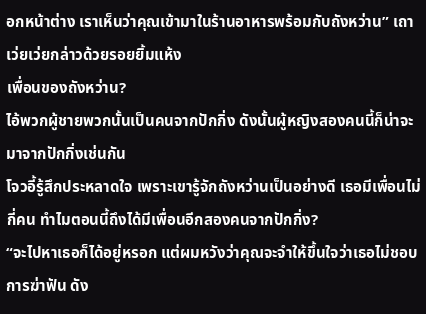อกหน้าต่าง เราเห็นว่าคุณเข้ามาในร้านอาหารพร้อมกับถังหว่าน” เถาเว่ยเว่ยกล่าวด้วยรอยยิ้มแห้ง
เพื่อนของถังหว่าน?
ไอ้พวกผู้ชายพวกนั้นเป็นคนจากปักกิ่ง ดังนั้นผู้หญิงสองคนนี้ก็น่าจะมาจากปักกิ่งเช่นกัน
โจวอี้รู้สึกประหลาดใจ เพราะเขารู้จักถังหว่านเป็นอย่างดี เธอมีเพื่อนไม่กี่คน ทำไมตอนนี้ถึงได้มีเพื่อนอีกสองคนจากปักกิ่ง?
“จะไปหาเธอก็ได้อยู่หรอก แต่ผมหวังว่าคุณจะจำให้ขึ้นใจว่าเธอไม่ชอบการฆ่าฟัน ดัง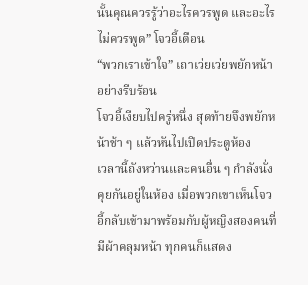นั้นคุณควรรู้ว่าอะไรควรพูด และอะไรไม่ควรพูด” โจวอี้เตือน
“พวกเราเข้าใจ” เถาเว่ยเว่ยพยักหน้าอย่างรีบร้อน
โจวอี้เงียบไปครู่หนึ่ง สุดท้ายจึงพยักหน้าช้า ๆ แล้วหันไปเปิดประตูห้อง
เวลานี้ถังหว่านและคนอื่น ๆ กำลังนั่งคุยกันอยู่ในห้อง เมื่อพวกเขาเห็นโจวอี้กลับเข้ามาพร้อมกับผู้หญิงสองคนที่มีผ้าคลุมหน้า ทุกคนก็แสดง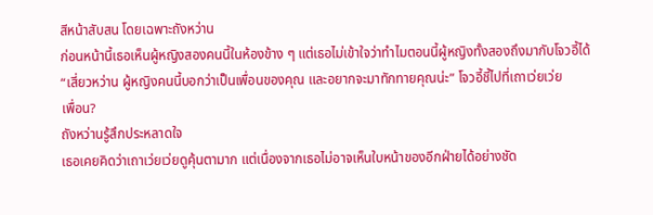สีหน้าสับสน โดยเฉพาะถังหว่าน
ก่อนหน้านี้เธอเห็นผู้หญิงสองคนนี้ในห้องข้าง ๆ แต่เธอไม่เข้าใจว่าทำไมตอนนี้ผู้หญิงทั้งสองถึงมากับโจวอี้ได้
“เสี่ยวหว่าน ผู้หญิงคนนี้บอกว่าเป็นเพื่อนของคุณ และอยากจะมาทักทายคุณน่ะ” โจวอี้ชี้ไปที่เถาเว่ยเว่ย
เพื่อน?
ถังหว่านรู้สึกประหลาดใจ
เธอเคยคิดว่าเถาเว่ยเว่ยดูคุ้นตามาก แต่เนื่องจากเธอไม่อาจเห็นใบหน้าของอีกฝ่ายได้อย่างชัด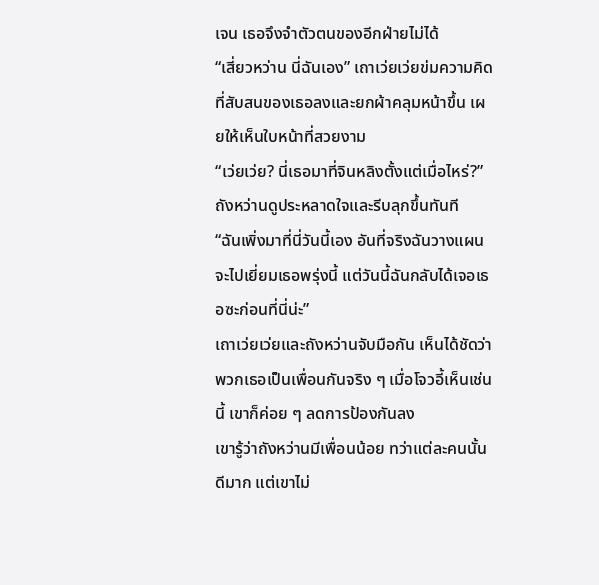เจน เธอจึงจำตัวตนของอีกฝ่ายไม่ได้
“เสี่ยวหว่าน นี่ฉันเอง” เถาเว่ยเว่ยข่มความคิดที่สับสนของเธอลงและยกผ้าคลุมหน้าขึ้น เผยให้เห็นใบหน้าที่สวยงาม
“เว่ยเว่ย? นี่เธอมาที่จินหลิงตั้งแต่เมื่อไหร่?” ถังหว่านดูประหลาดใจและรีบลุกขึ้นทันที
“ฉันเพิ่งมาที่นี่วันนี้เอง อันที่จริงฉันวางแผนจะไปเยี่ยมเธอพรุ่งนี้ แต่วันนี้ฉันกลับได้เจอเธอซะก่อนที่นี่น่ะ”
เถาเว่ยเว่ยและถังหว่านจับมือกัน เห็นได้ชัดว่าพวกเธอเป็นเพื่อนกันจริง ๆ เมื่อโจวอี้เห็นเช่นนี้ เขาก็ค่อย ๆ ลดการป้องกันลง
เขารู้ว่าถังหว่านมีเพื่อนน้อย ทว่าแต่ละคนนั้นดีมาก แต่เขาไม่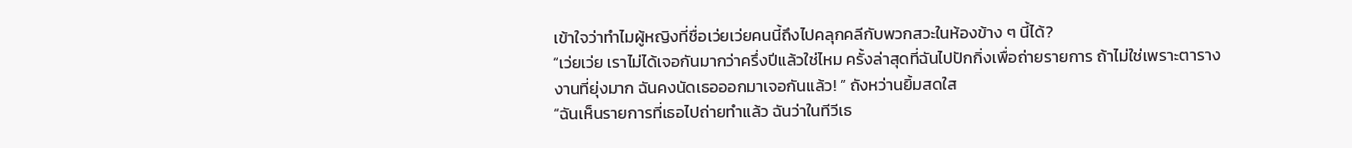เข้าใจว่าทำไมผู้หญิงที่ชื่อเว่ยเว่ยคนนี้ถึงไปคลุกคลีกับพวกสวะในห้องข้าง ๆ นี้ได้?
“เว่ยเว่ย เราไม่ได้เจอกันมากว่าครึ่งปีแล้วใช่ไหม ครั้งล่าสุดที่ฉันไปปักกิ่งเพื่อถ่ายรายการ ถ้าไม่ใช่เพราะตารางงานที่ยุ่งมาก ฉันคงนัดเธอออกมาเจอกันแล้ว! ” ถังหว่านยิ้มสดใส
“ฉันเห็นรายการที่เธอไปถ่ายทำแล้ว ฉันว่าในทีวีเธ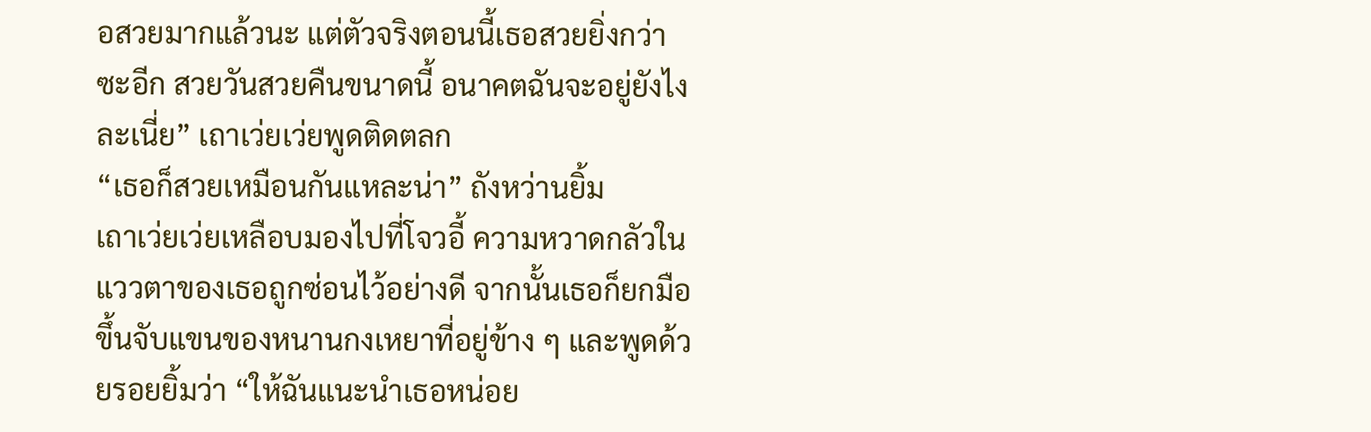อสวยมากแล้วนะ แต่ตัวจริงตอนนี้เธอสวยยิ่งกว่าซะอีก สวยวันสวยคืนขนาดนี้ อนาคตฉันจะอยู่ยังไงละเนี่ย” เถาเว่ยเว่ยพูดติดตลก
“เธอก็สวยเหมือนกันแหละน่า” ถังหว่านยิ้ม
เถาเว่ยเว่ยเหลือบมองไปที่โจวอี้ ความหวาดกลัวในแววตาของเธอถูกซ่อนไว้อย่างดี จากนั้นเธอก็ยกมือขึ้นจับแขนของหนานกงเหยาที่อยู่ข้าง ๆ และพูดด้วยรอยยิ้มว่า “ให้ฉันแนะนำเธอหน่อย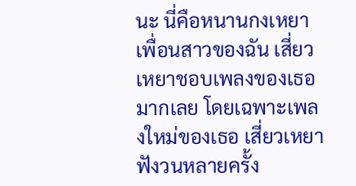นะ นี่คือหนานกงเหยาเพื่อนสาวของฉัน เสี่ยวเหยาชอบเพลงของเธอมากเลย โดยเฉพาะเพลงใหม่ของเธอ เสี่ยวเหยาฟังวนหลายครั้ง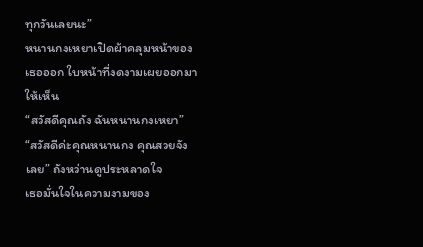ทุกวันเลยนะ”
หนานกงเหยาเปิดผ้าคลุมหน้าของเธอออก ใบหน้าที่งดงามเผยออกมาให้เห็น
“สวัสดีคุณถัง ฉันหนานกงเหยา”
“สวัสดีค่ะคุณหนานกง คุณสวยจังเลย” ถังหว่านดูประหลาดใจ
เธอมั่นใจในความงามของ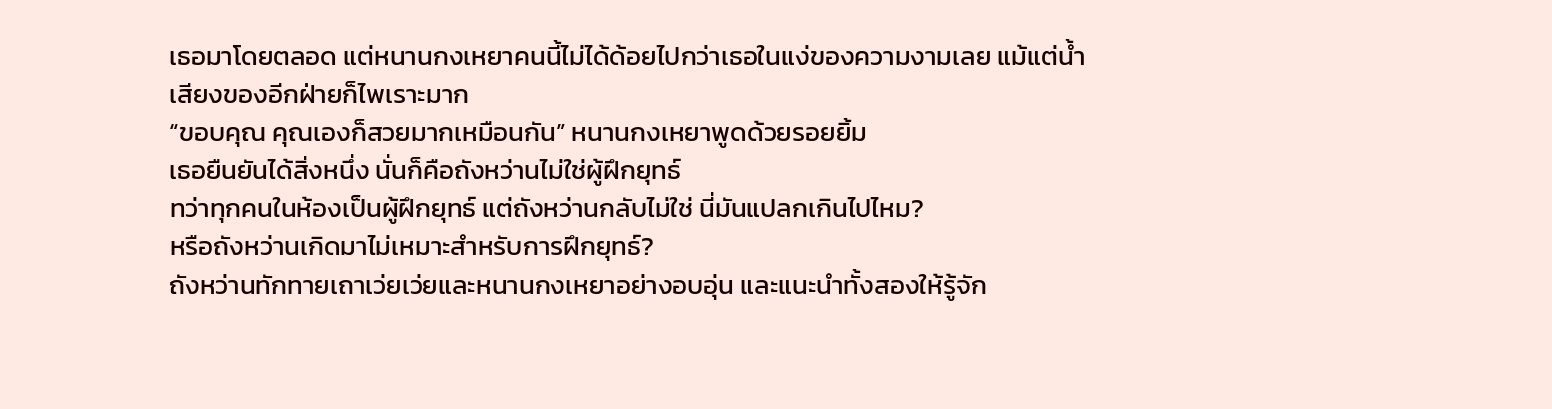เธอมาโดยตลอด แต่หนานกงเหยาคนนี้ไม่ได้ด้อยไปกว่าเธอในแง่ของความงามเลย แม้แต่น้ำเสียงของอีกฝ่ายก็ไพเราะมาก
“ขอบคุณ คุณเองก็สวยมากเหมือนกัน” หนานกงเหยาพูดด้วยรอยยิ้ม
เธอยืนยันได้สิ่งหนึ่ง นั่นก็คือถังหว่านไม่ใช่ผู้ฝึกยุทธ์
ทว่าทุกคนในห้องเป็นผู้ฝึกยุทธ์ แต่ถังหว่านกลับไม่ใช่ นี่มันแปลกเกินไปไหม?
หรือถังหว่านเกิดมาไม่เหมาะสำหรับการฝึกยุทธ์?
ถังหว่านทักทายเถาเว่ยเว่ยและหนานกงเหยาอย่างอบอุ่น และแนะนำทั้งสองให้รู้จัก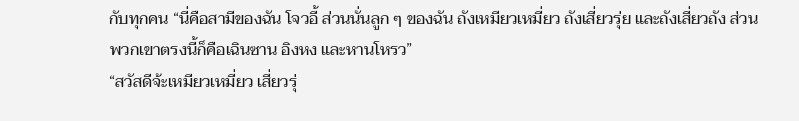กับทุกคน “นี่คือสามีของฉัน โจวอี้ ส่วนนั่นลูก ๆ ของฉัน ถังเหมียวเหมี่ยว ถังเสี่ยวรุ่ย และถังเสี่ยวถัง ส่วนพวกเขาตรงนี้ก็คือเฉินซาน อิงหง และหานโหรว”
“สวัสดีจ้ะเหมียวเหมี่ยว เสี่ยวรุ่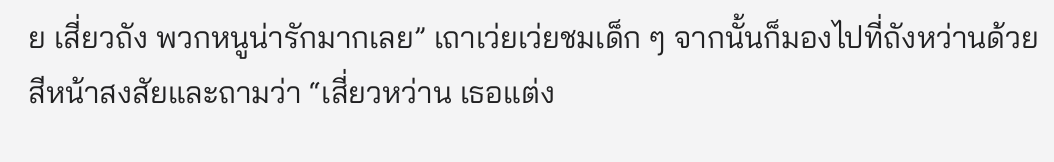ย เสี่ยวถัง พวกหนูน่ารักมากเลย” เถาเว่ยเว่ยชมเด็ก ๆ จากนั้นก็มองไปที่ถังหว่านด้วยสีหน้าสงสัยและถามว่า “เสี่ยวหว่าน เธอแต่ง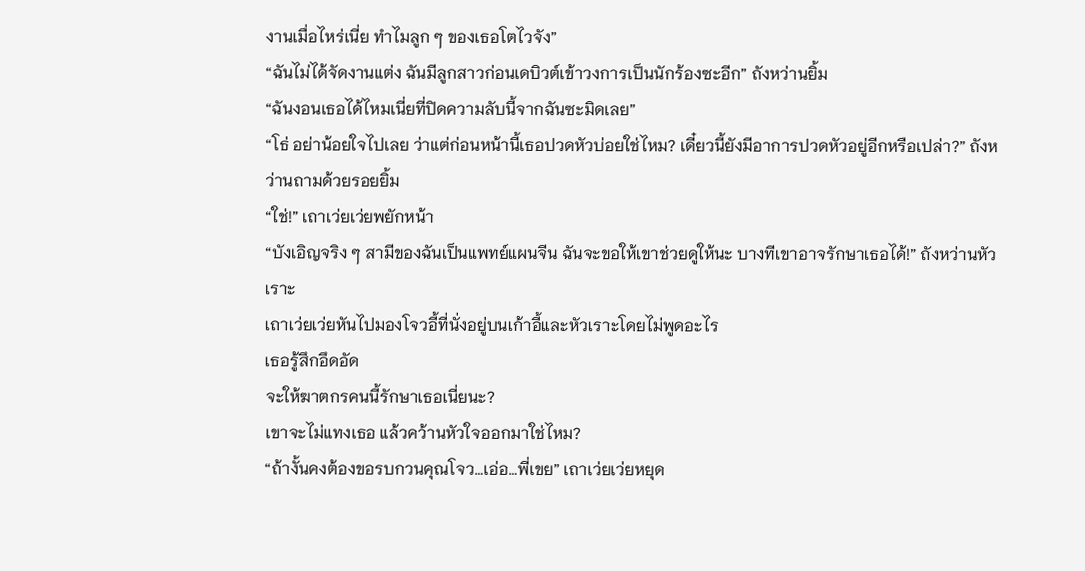งานเมื่อไหร่เนี่ย ทำไมลูก ๆ ของเธอโตไวจัง”
“ฉันไม่ได้จัดงานแต่ง ฉันมีลูกสาวก่อนเดบิวต์เข้าวงการเป็นนักร้องซะอีก” ถังหว่านยิ้ม
“ฉันงอนเธอได้ไหมเนี่ยที่ปิดความลับนี้จากฉันซะมิดเลย”
“โธ่ อย่าน้อยใจไปเลย ว่าแต่ก่อนหน้านี้เธอปวดหัวบ่อยใช่ไหม? เดี๋ยวนี้ยังมีอาการปวดหัวอยู่อีกหรือเปล่า?” ถังหว่านถามด้วยรอยยิ้ม
“ใช่!” เถาเว่ยเว่ยพยักหน้า
“บังเอิญจริง ๆ สามีของฉันเป็นแพทย์แผนจีน ฉันจะขอให้เขาช่วยดูให้นะ บางทีเขาอาจรักษาเธอได้!” ถังหว่านหัวเราะ
เถาเว่ยเว่ยหันไปมองโจวอี้ที่นั่งอยู่บนเก้าอี้และหัวเราะโดยไม่พูดอะไร
เธอรู้สึกอึดอัด
จะให้ฆาตกรคนนี้รักษาเธอเนี่ยนะ?
เขาจะไม่แทงเธอ แล้วคว้านหัวใจออกมาใช่ไหม?
“ถ้างั้นคงต้องขอรบกวนคุณโจว…เอ่อ…พี่เขย” เถาเว่ยเว่ยหยุด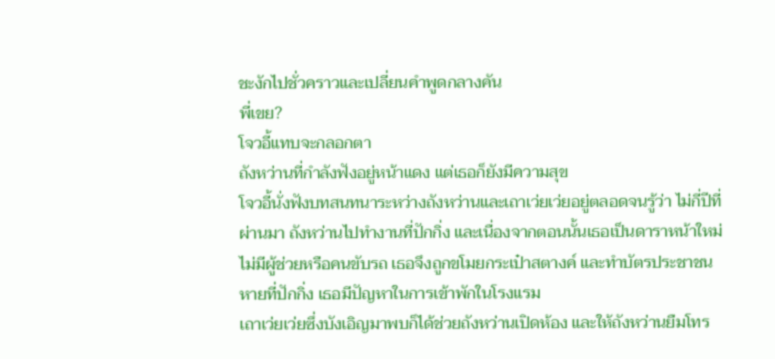ชะงักไปชั่วคราวและเปลี่ยนคำพูดกลางคัน
พี่เขย?
โจวอี้แทบจะกลอกตา
ถังหว่านที่กำลังฟังอยู่หน้าแดง แต่เธอก็ยังมีความสุข
โจวอี้นั่งฟังบทสนทนาระหว่างถังหว่านและเถาเว่ยเว่ยอยู่ตลอดจนรู้ว่า ไม่กี่ปีที่ผ่านมา ถังหว่านไปทำงานที่ปักกิ่ง และเนื่องจากตอนนั้นเธอเป็นดาราหน้าใหม่ ไม่มีผู้ช่วยหรือคนขับรถ เธอจึงถูกขโมยกระเป๋าสตางค์ และทำบัตรประชาชนหายที่ปักกิ่ง เธอมีปัญหาในการเข้าพักในโรงแรม
เถาเว่ยเว่ยซึ่งบังเอิญมาพบก็ได้ช่วยถังหว่านเปิดห้อง และให้ถังหว่านยืมโทร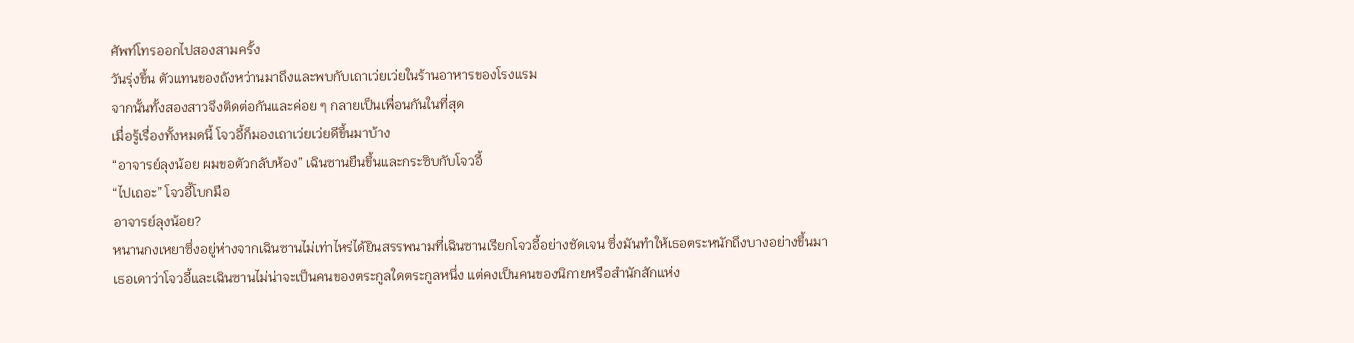ศัพท์โทรออกไปสองสามครั้ง
วันรุ่งขึ้น ตัวแทนของถังหว่านมาถึงและพบกับเถาเว่ยเว่ยในร้านอาหารของโรงแรม
จากนั้นทั้งสองสาวจึงติดต่อกันและค่อย ๆ กลายเป็นเพื่อนกันในที่สุด
เมื่อรู้เรื่องทั้งหมดนี้ โจวอี้ก็มองเถาเว่ยเว่ยดีขึ้นมาบ้าง
“อาจารย์ลุงน้อย ผมขอตัวกลับห้อง” เฉินซานยืนขึ้นและกระซิบกับโจวอี้
“ไปเถอะ” โจวอี้โบกมือ
อาจารย์ลุงน้อย?
หนานกงเหยาซึ่งอยู่ห่างจากเฉินซานไม่เท่าไหร่ได้ยินสรรพนามที่เฉินซานเรียกโจวอี้อย่างชัดเจน ซึ่งมันทำให้เธอตระหนักถึงบางอย่างขึ้นมา
เธอเดาว่าโจวอี้และเฉินซานไม่น่าจะเป็นคนของตระกูลใดตระกูลหนึ่ง แต่คงเป็นคนของนิกายหรือสำนักสักแห่ง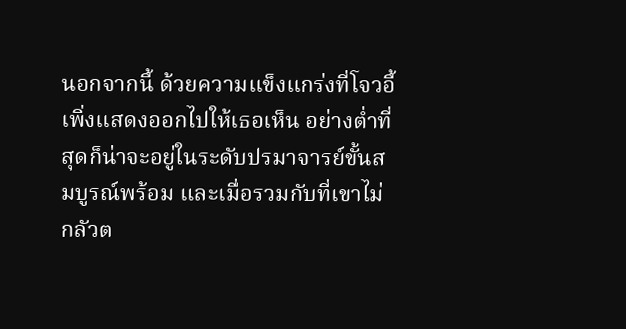นอกจากนี้ ด้วยความแข็งแกร่งที่โจวอี้เพิ่งแสดงออกไปให้เธอเห็น อย่างต่ำที่สุดก็น่าจะอยู่ในระดับปรมาจารย์ขั้นสมบูรณ์พร้อม และเมื่อรวมกับที่เขาไม่กลัวต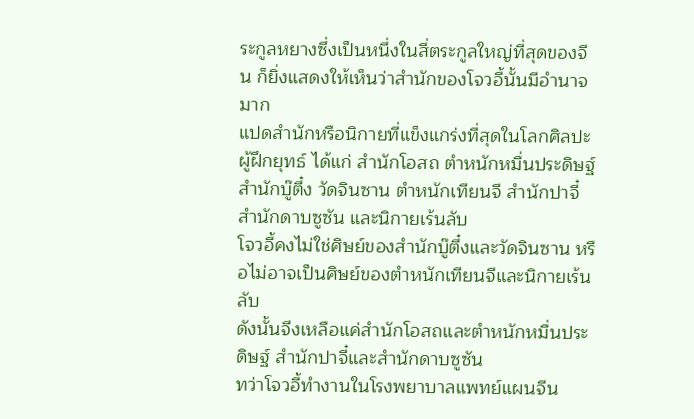ระกูลหยางซึ่งเป็นหนึ่งในสี่ตระกูลใหญ่ที่สุดของจีน ก็ยิ่งแสดงให้เห็นว่าสำนักของโจวอี้นั้นมีอำนาจมาก
แปดสำนักหรือนิกายที่แข็งแกร่งที่สุดในโลกศิลปะผู้ฝึกยุทธ์ ได้แก่ สำนักโอสถ ตำหนักหมื่นประดิษฐ์ สำนักบู๊ตึ๋ง วัดจินซาน ตำหนักเทียนจี สำนักปาจี๋ สำนักดาบซูซัน และนิกายเร้นลับ
โจวอี้คงไม่ใช่ศิษย์ของสำนักบู๊ตึ๋งและวัดจินซาน หรือไม่อาจเป็นศิษย์ของตำหนักเทียนจีและนิกายเร้นลับ
ดังนั้นจึงเหลือแค่สำนักโอสถและตำหนักหมื่นประดิษฐ์ สำนักปาจี๋และสำนักดาบซูซัน
ทว่าโจวอี้ทำงานในโรงพยาบาลแพทย์แผนจีน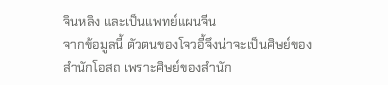จินหลิง และเป็นแพทย์แผนจีน
จากข้อมูลนี้ ตัวตนของโจวอี้จึงน่าจะเป็นศิษย์ของสำนักโอสถ เพราะศิษย์ของสำนัก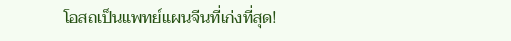โอสถเป็นแพทย์แผนจีนที่เก่งที่สุด!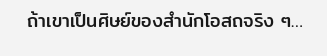ถ้าเขาเป็นศิษย์ของสำนักโอสถจริง ๆ…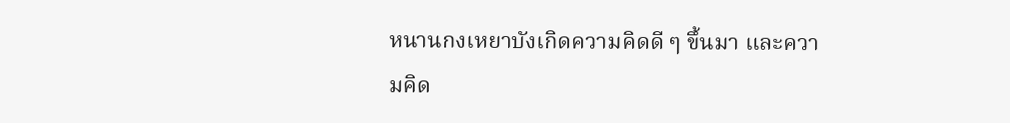หนานกงเหยาบังเกิดความคิดดี ๆ ขึ้นมา และความคิด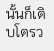นั้นก็เติบโตรว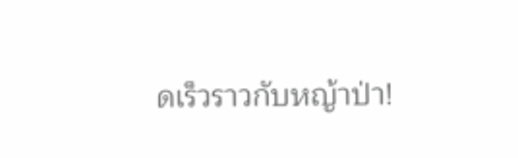ดเร็วราวกับหญ้าป่า!